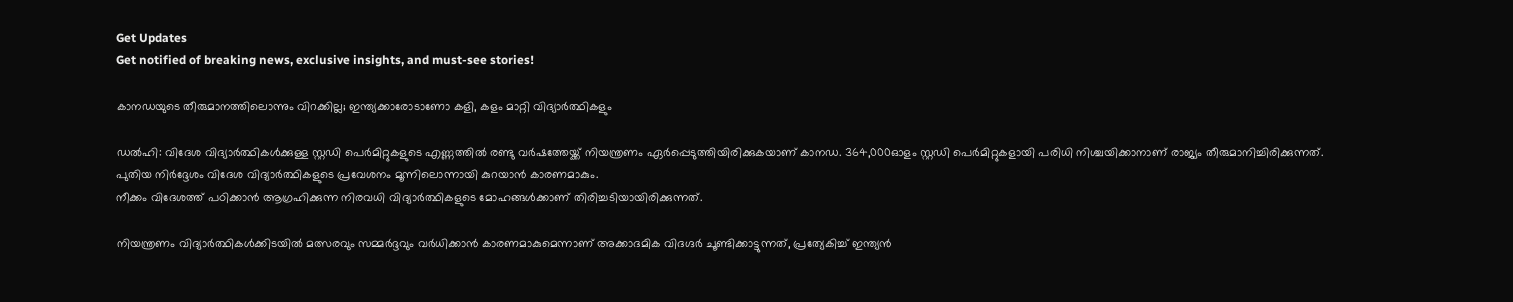Get Updates
Get notified of breaking news, exclusive insights, and must-see stories!

കാനഡയുടെ തീരുമാനത്തിലൊന്നും വിറക്കില്ല; ഇന്ത്യക്കാരോടാണോ കളി, കളം മാറ്റി വിദ്യാർത്ഥികളും

ഡൽഹി: വിദേശ വിദ്യാർത്ഥികൾക്കുള്ള സ്റ്റഡി പെർമിറ്റുകളുടെ എണ്ണത്തിൽ രണ്ടു വർഷത്തേയ്ക്ക് നിയന്ത്രണം ഏർപ്പെടുത്തിയിരിക്കുകയാണ് കാനഡ. 364,000ഓളം സ്റ്റഡി പെർമിറ്റുകളായി പരിധി നിശ്ചയിക്കാനാണ് രാജ്യം തീരുമാനിച്ചിരിക്കുന്നത്. പുതിയ നിർദ്ദേശം വിദേശ വിദ്യാർത്ഥികളുടെ പ്രവേശനം മൂന്നിലൊന്നായി കുറയാൻ കാരണമാകും.
നീക്കം വിദേശത്ത് പഠിക്കാൻ ആഗ്രഹിക്കുന്ന നിരവധി വിദ്യാർത്ഥികളുടെ മോഹങ്ങള്‍ക്കാണ് തിരിച്ചടിയായിരിക്കുന്നത്.

നിയന്ത്രണം വിദ്യാർത്ഥികൾക്കിടയിൽ മത്സരവും സമ്മർദ്ദവും വർധിക്കാൻ കാരണമാകുമെന്നാണ് അക്കാദമിക വിദഗ്ദർ ചൂണ്ടിക്കാട്ടുന്നത്, പ്രത്യേകിച്ച് ഇന്ത്യൻ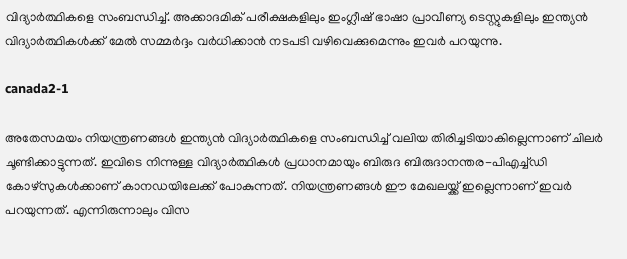വിദ്യാർത്ഥികളെ സംബന്ധിച്ച്. അക്കാദമിക് പരീക്ഷകളിലും ഇംഗ്ലീഷ് ഭാഷാ പ്രാവീണ്യ ടെസ്റ്റുകളിലും ഇന്ത്യൻ വിദ്യാർത്ഥികൾക്ക് മേൽ സമ്മർദ്ദം വർധിക്കാൻ നടപടി വഴിവെക്കുമെന്നും ഇവർ പറയുന്നു.

canada2-1

അതേസമയം നിയന്ത്രണങ്ങൾ ഇന്ത്യൻ വിദ്യാർത്ഥികളെ സംബന്ധിച്ച് വലിയ തിരിച്ചടിയാകില്ലെന്നാണ് ചിലർ ചൂണ്ടിക്കാട്ടുന്നത്. ഇവിടെ നിന്നുള്ള വിദ്യാർത്ഥികൾ പ്രധാനമായും ബിരുദ ബിരുദാനന്തര-പിഎച്ച്ഡി കോഴ്സുകൾക്കാണ് കാനഡയിലേക്ക് പോകുന്നത്. നിയന്ത്രണങ്ങൾ ഈ മേഖലയ്ക്ക് ഇല്ലെന്നാണ് ഇവർ പറയുന്നത്. എന്നിരുന്നാലും വിസ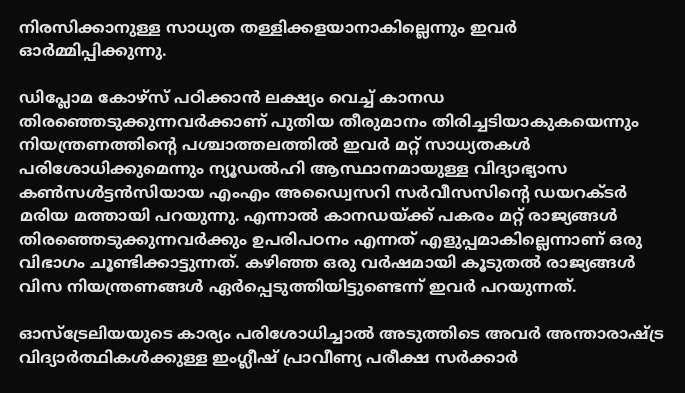നിരസിക്കാനുള്ള സാധ്യത തള്ളിക്കളയാനാകില്ലെന്നും ഇവർ ഓർമ്മിപ്പിക്കുന്നു.

ഡിപ്ലോമ കോഴ്സ് പഠിക്കാൻ ലക്ഷ്യം വെച്ച് കാനഡ തിരഞ്ഞെടുക്കുന്നവർക്കാണ് പുതിയ തീരുമാനം തിരിച്ചടിയാകുകയെന്നും നിയന്ത്രണത്തിന്റെ പശ്ചാത്തലത്തിൽ ഇവർ മറ്റ് സാധ്യതകൾ പരിശോധിക്കുമെന്നും ന്യൂഡൽഹി ആസ്ഥാനമായുള്ള വിദ്യാഭ്യാസ കൺസൾട്ടൻസിയായ എംഎം അഡ്വൈസറി സർവീസസിൻ്റെ ഡയറക്ടർ മരിയ മത്തായി പറയുന്നു. എന്നാൽ കാനഡയ്ക്ക് പകരം മറ്റ് രാജ്യങ്ങൾ തിരഞ്ഞെടുക്കുന്നവർക്കും ഉപരിപഠനം എന്നത് എളുപ്പമാകില്ലെന്നാണ് ഒരു വിഭാഗം ചൂണ്ടിക്കാട്ടുന്നത്. കഴിഞ്ഞ ഒരു വർഷമായി കൂടുതൽ രാജ്യങ്ങൾ വിസ നിയന്ത്രണങ്ങൾ ഏർപ്പെടുത്തിയിട്ടുണ്ടെന്ന് ഇവർ പറയുന്നത്.

ഓസ്ട്രേലിയയുടെ കാര്യം പരിശോധിച്ചാൽ അടുത്തിടെ അവർ അന്താരാഷ്ട്ര വിദ്യാർത്ഥികൾക്കുള്ള ഇംഗ്ലീഷ് പ്രാവീണ്യ പരീക്ഷ സർക്കാർ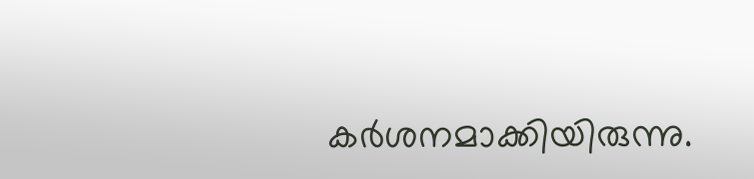കർശനമാക്കിയിരുന്നു.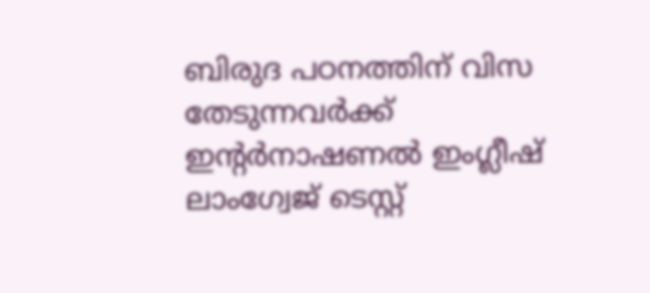ബിരുദ പഠനത്തിന് വിസ തേടുന്നവർക്ക് ഇൻ്റർനാഷണൽ ഇംഗ്ലീഷ് ലാംഗ്വേജ് ടെസ്റ്റ്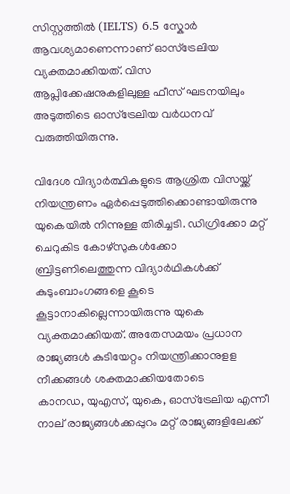സിസ്റ്റത്തിൽ (IELTS) 6.5 സ്കോർ ആവശ്യമാണെന്നാണ് ഓസ്ട്രേലിയ വ്യക്തമാക്കിയത്. വിസ ആപ്ലിക്കേഷനുകളിലുള്ള ഫീസ് ഘടനയിലും അടുത്തിടെ ഓസ്ട്രേലിയ വർധനവ് വരുത്തിയിരുന്നു.

വിദേശ വിദ്യാർത്ഥികളുടെ ആശ്രിത വിസയ്ക്ക് നിയന്ത്രണം ഏർപ്പെടുത്തിക്കൊണ്ടായിരുന്നു യുകെയിൽ നിന്നുള്ള തിരിച്ചടി. ഡിഗ്രിക്കോ മറ്റ് ചെറുകിട കോഴ്സുകൾക്കോ ബ്രിട്ടണിലെത്തുന്ന വിദ്യാർഥികൾക്ക് കുടുംബാംഗങ്ങളെ കൂടെ കൂട്ടാനാകില്ലെന്നായിരുന്നു യുകെ വ്യക്തമാക്കിയത്. അതേസമയം പ്രധാന രാജ്യങ്ങൾ കുടിയേറ്റം നിയന്ത്രിക്കാനുളള നീക്കങ്ങൾ ശക്തമാക്കിയതോടെ
കാനഡ, യുഎസ്, യുകെ, ഓസ്‌ട്രേലിയ എന്നീ നാല് രാജ്യങ്ങൾക്കപ്പുറം മറ്റ് രാജ്യങ്ങളിലേക്ക്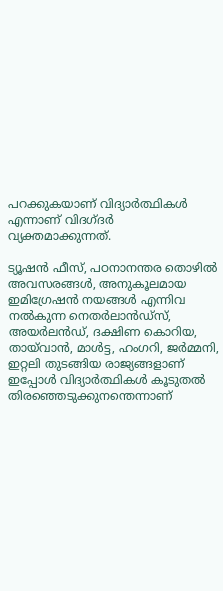പറക്കുകയാണ് വിദ്യാർത്ഥികൾ എന്നാണ് വിദഗ്ദർ വ്യക്തമാക്കുന്നത്.

ട്യൂഷൻ ഫീസ്, പഠനാനന്തര തൊഴിൽ അവസരങ്ങൾ, അനുകൂലമായ ഇമിഗ്രേഷൻ നയങ്ങൾ എന്നിവ നൽകുന്ന നെതർലാൻഡ്‌സ്, അയർലൻഡ്, ദക്ഷിണ കൊറിയ, തായ്‌വാൻ, മാൾട്ട, ഹംഗറി, ജർമ്മനി, ഇറ്റലി തുടങ്ങിയ രാജ്യങ്ങളാണ് ഇപ്പോൾ വിദ്യാർത്ഥികൾ കൂടുതൽ തിരഞ്ഞെടുക്കുനന്തെന്നാണ്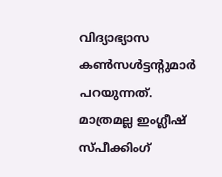വിദ്യാഭ്യാസ കൺസൾട്ടന്റുമാർ പറയുന്നത്. മാത്രമല്ല ഇംഗ്ലീഷ് സ്പീക്കിംഗ്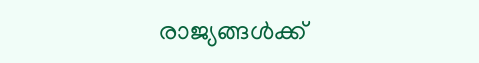രാജ്യങ്ങൾക്ക്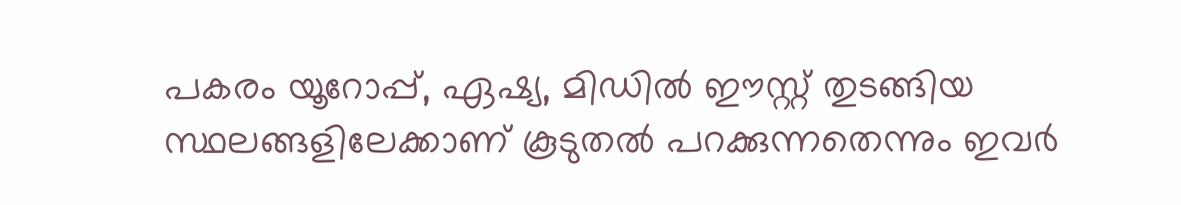പകരം യൂറോപ്പ്, ഏഷ്യ, മിഡിൽ ഈസ്റ്റ് തുടങ്ങിയ സ്ഥലങ്ങളിലേക്കാണ് കൂടുതൽ പറക്കുന്നതെന്നും ഇവർ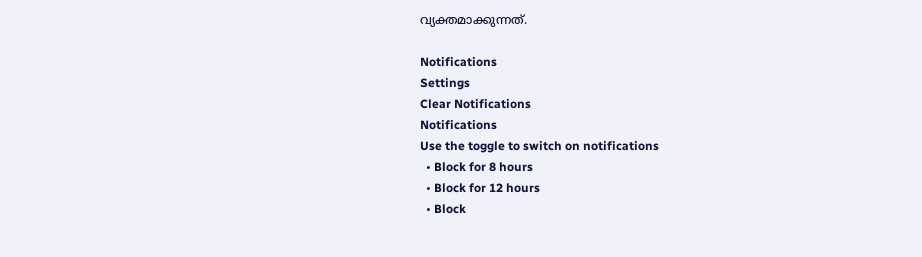വ്യക്തമാക്കുന്നത്.

Notifications
Settings
Clear Notifications
Notifications
Use the toggle to switch on notifications
  • Block for 8 hours
  • Block for 12 hours
  • Block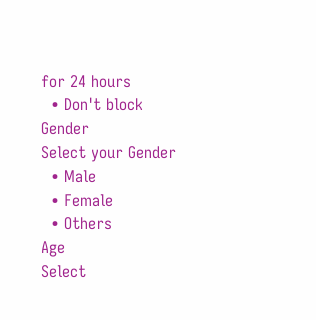for 24 hours
  • Don't block
Gender
Select your Gender
  • Male
  • Female
  • Others
Age
Select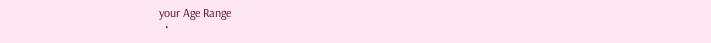your Age Range
  •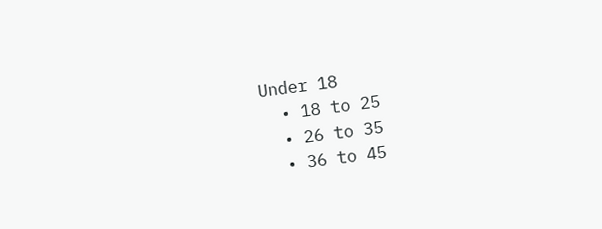Under 18
  • 18 to 25
  • 26 to 35
  • 36 to 45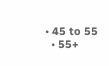• 45 to 55
  • 55+